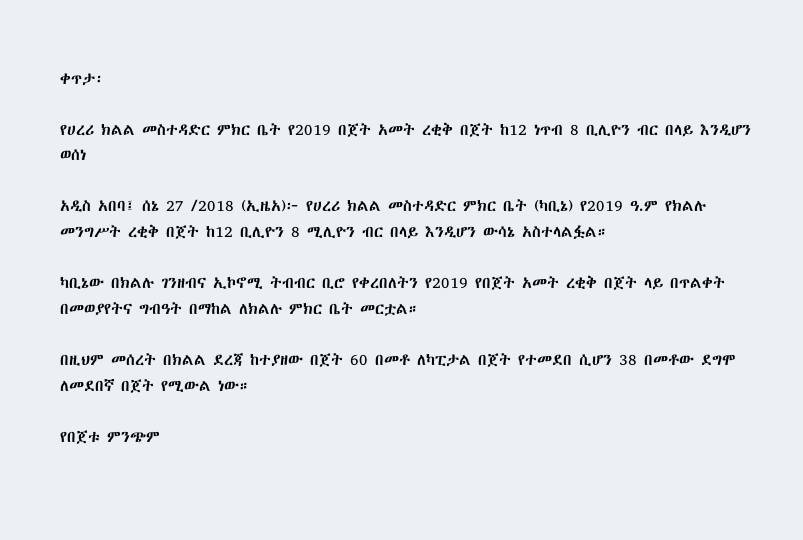ቀጥታ፡

የሀረሪ ክልል መስተዳድር ምክር ቤት የ2019 በጀት አመት ረቂቅ በጀት ከ12 ነጥብ 8 ቢሊዮን ብር በላይ እንዲሆን ወሰነ

አዲስ አበባ፤ ሰኔ 27 /2018 (ኢዜአ)፦ የሀረሪ ክልል መስተዳድር ምክር ቤት (ካቢኔ) የ2019 ዓ.ም የክልሉ መንግሥት ረቂቅ በጀት ከ12 ቢሊዮን 8 ሚሊዮን ብር በላይ እንዲሆን ውሳኔ አስተላልፏል።

ካቢኔው በክልሉ ገንዘብና ኢኮኖሚ ትብብር ቢሮ የቀረበለትን የ2019 የበጀት አመት ረቂቅ በጀት ላይ በጥልቀት በመወያየትና ግብዓት በማከል ለክልሉ ምክር ቤት መርቷል።

በዚህም መሰረት በክልል ደረጃ ከተያዘው በጀት 60 በመቶ ለካፒታል በጀት የተመደበ ሲሆን 38 በመቶው ደግሞ ለመደበኛ በጀት የሚውል ነው።

የበጀቱ ምንጭም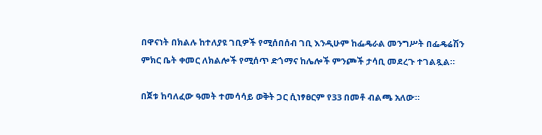በዋናነት በክልሉ ከተለያዩ ገቢዎች የሚሰበሰብ ገቢ እንዲሁም ከፌዴራል መንግሥት በፌዴሬሽን ምክር ቤት ቀመር ለክልሎች የሚሰጥ ድጎማና ከሌሎች ምንጮች ታሳቢ መደረጉ ተገልጿል።

በጀቱ ከባለፈው ዓመት ተመሳሳይ ወቅት ጋር ሲነፃፀርም የ33 በመቶ ብልጫ አለው።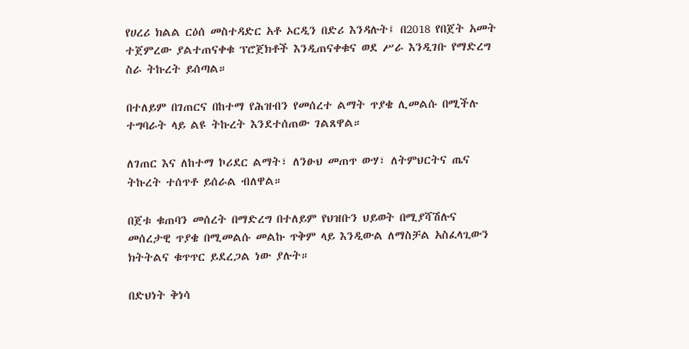የሀረሪ ክልል ርዕሰ መስተዳድር አቶ ኦርዲን በድሪ እንዳሉት፤ በ2018 የበጀት አመት ተጀምረው ያልተጠናቀቁ ፕሮጀክቶች እንዲጠናቀቁና ወደ ሥራ እንዲገቡ የማድረግ ስራ ትኩረት ይሰጣል።

በተለይም በገጠርና በከተማ የሕዝብን የመሰረተ ልማት ጥያቄ ሊመልሱ በሚችሉ ተግባራት ላይ ልዩ ትኩረት እንደተሰጠው ገልጸዋል።

ለገጠር እና ለከተማ ኮሪደር ልማት፣ ለንፁህ መጠጥ ውሃ፣ ለትምህርትና ጤና ትኩረት ተሰጥቶ ይሰራል ብለዋል።

በጀቱ ቁጠባን መሰረት በማድረግ በተለይም የህዝቡን ህይወት በሚያሻሽሉና መሰረታዊ ጥያቄ በሚመልሱ መልኩ ጥቅም ላይ እንዲውል ለማስቻል አስፈላጊውን ክትትልና ቁጥጥር ይደረጋል ነው ያሉት።

በድህነት ቅነሳ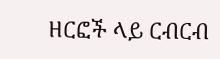ዘርፎች ላይ ርብርብ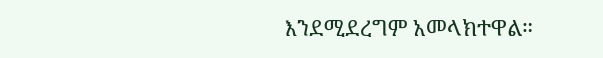እንደሚደረግም አመላክተዋል።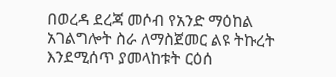በወረዳ ደረጃ መሶብ የአንድ ማዕከል አገልግሎት ስራ ለማስጀመር ልዩ ትኩረት እንደሚሰጥ ያመላከቱት ርዕሰ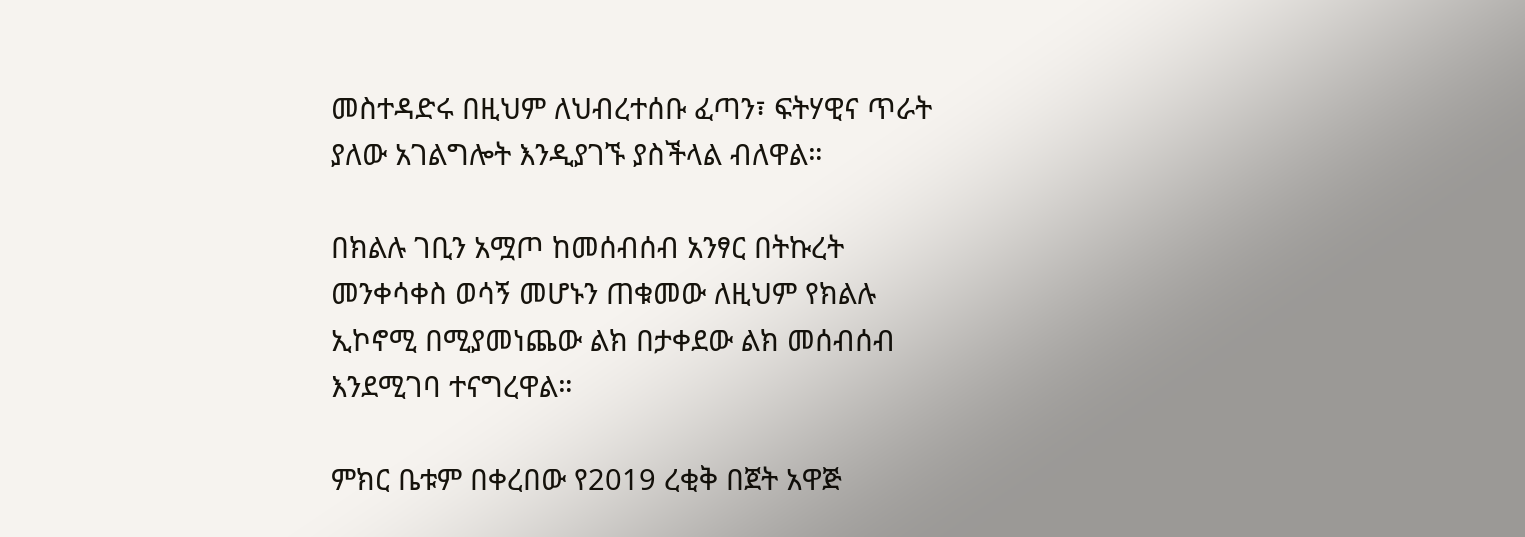መስተዳድሩ በዚህም ለህብረተሰቡ ፈጣን፣ ፍትሃዊና ጥራት ያለው አገልግሎት እንዲያገኙ ያስችላል ብለዋል።

በክልሉ ገቢን አሟጦ ከመሰብሰብ አንፃር በትኩረት መንቀሳቀስ ወሳኝ መሆኑን ጠቁመው ለዚህም የክልሉ ኢኮኖሚ በሚያመነጨው ልክ በታቀደው ልክ መሰብሰብ እንደሚገባ ተናግረዋል።

ምክር ቤቱም በቀረበው የ2019 ረቂቅ በጀት አዋጅ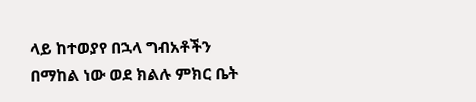ላይ ከተወያየ በኋላ ግብአቶችን በማከል ነው ወደ ክልሉ ምክር ቤት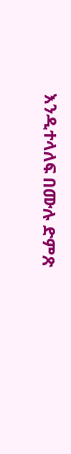እንዲተላለፍ በሙሉ ድምጽ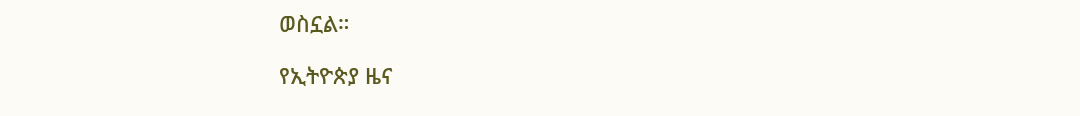ወስኗል።

የኢትዮጵያ ዜና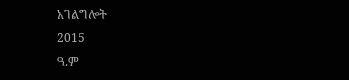አገልግሎት
2015
ዓ.ም